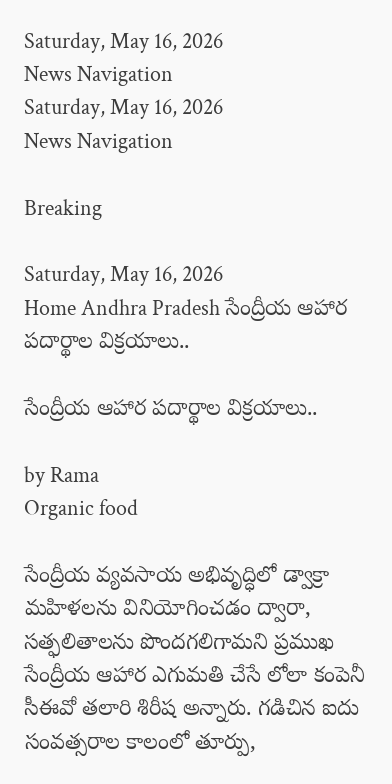Saturday, May 16, 2026
News Navigation
Saturday, May 16, 2026
News Navigation

Breaking

Saturday, May 16, 2026
Home Andhra Pradesh సేంద్రీయ ఆహార పదార్థాల విక్రయాలు..

సేంద్రీయ ఆహార పదార్థాల విక్రయాలు..

by Rama
Organic food

సేంద్రీయ వ్యవసాయ అభివృద్ధిలో డ్వాక్రా మహిళలను వినియోగించడం ద్వారా, సత్ఫలితాలను పొందగలిగామని ప్రముఖ సేంద్రీయ ఆహార ఎగుమతి చేసే లోలా కంపెనీ సీఈవో తలారి శిరీష అన్నారు. గడిచిన ఐదు సంవత్సరాల కాలంలో తూర్పు,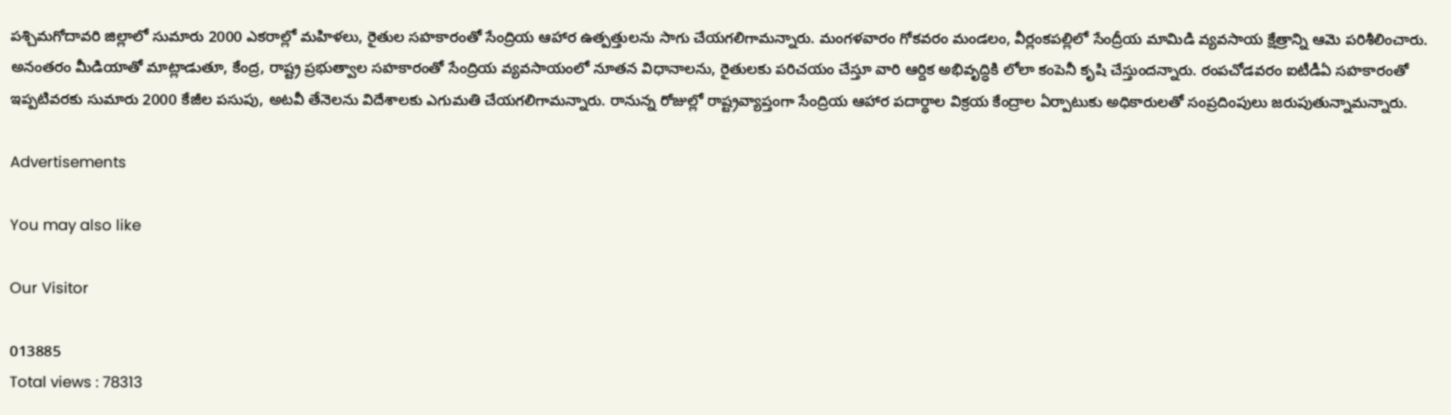పశ్చిమగోదావరి జిల్లాలో సుమారు 2000 ఎకరాల్లో మహిళలు, రైతుల సహకారంతో సేంద్రియ ఆహార ఉత్పత్తులను సాగు చేయగలిగామన్నారు. మంగళవారం గోకవరం మండలం, వీర్లంకపల్లిలో సేంద్రీయ మామిడి వ్యవసాయ క్షేత్రాన్ని ఆమె పరిశీలించారు. అనంతరం మీడియాతో మాట్లాడుతూ, కేంద్ర, రాష్ట్ర ప్రభుత్వాల సహకారంతో సేంద్రియ వ్యవసాయంలో నూతన విధానాలను, రైతులకు పరిచయం చేస్తూ వారి ఆర్దిక అభివృద్ధికి లోలా కంపెనీ కృషి చేస్తుందన్నారు. రంపచోడవరం ఐటీడీఏ సహకారంతో ఇప్పటివరకు సుమారు 2000 కేజీల పసుపు, అటవీ తేనెలను విదేశాలకు ఎగుమతి చేయగలిగామన్నారు. రానున్న రోజుల్లో రాష్ట్రవ్యాప్తంగా సేంద్రియ ఆహార పదార్థాల విక్రయ కేంద్రాల ఏర్పాటుకు అధికారులతో సంప్రదింపులు జరుపుతున్నామన్నారు.

Advertisements

You may also like

Our Visitor

013885
Total views : 78313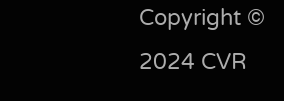Copyright © 2024 CVR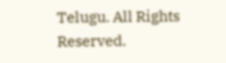Telugu. All Rights Reserved.